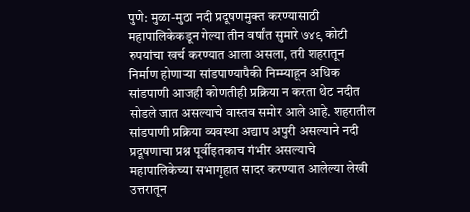पुणे: मुळा-मुठा नदी प्रदूषणमुक्त करण्यासाठी महापालिकेकडून गेल्या तीन वर्षांत सुमारे ७४९ कोटी रुपयांचा खर्च करण्यात आला असला, तरी शहरातून निर्माण होणाऱ्या सांडपाण्यापैकी निम्म्याहून अधिक सांडपाणी आजही कोणतीही प्रक्रिया न करता थेट नदीत सोडले जात असल्याचे वास्तव समोर आले आहे. शहरातील सांडपाणी प्रक्रिया व्यवस्था अद्याप अपुरी असल्याने नदी प्रदूषणाचा प्रश्न पूर्वीइतकाच गंभीर असल्याचे महापालिकेच्या सभागृहात सादर करण्यात आलेल्या लेखी उत्तरातून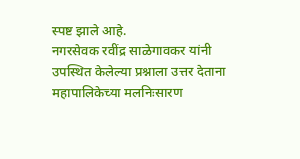स्पष्ट झाले आहे.
नगरसेवक रवींद्र साळेगावकर यांनी उपस्थित केलेल्या प्रश्नाला उत्तर देताना महापालिकेच्या मलनिःसारण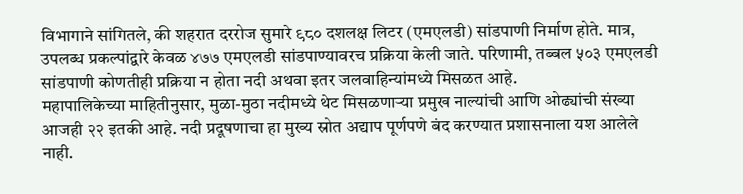विभागाने सांगितले, की शहरात दररोज सुमारे ९८० दशलक्ष लिटर (एमएलडी) सांडपाणी निर्माण होते. मात्र, उपलब्ध प्रकल्पांद्वारे केवळ ४७७ एमएलडी सांडपाण्यावरच प्रक्रिया केली जाते. परिणामी, तब्बल ५०३ एमएलडी सांडपाणी कोणतीही प्रक्रिया न होता नदी अथवा इतर जलवाहिन्यांमध्ये मिसळत आहे.
महापालिकेच्या माहितीनुसार, मुळा-मुठा नदीमध्ये थेट मिसळणाऱ्या प्रमुख नाल्यांची आणि ओढ्यांची संख्या आजही २२ इतकी आहे. नदी प्रदूषणाचा हा मुख्य स्रोत अद्याप पूर्णपणे बंद करण्यात प्रशासनाला यश आलेले नाही.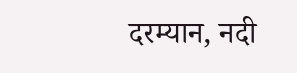दरम्यान, नदी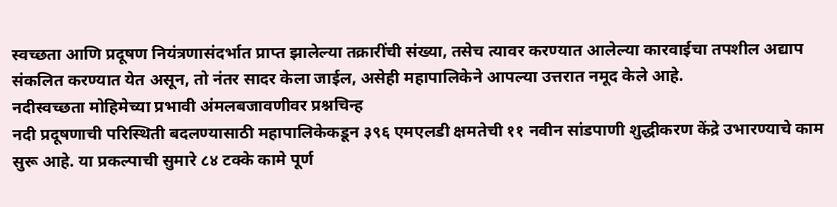स्वच्छता आणि प्रदूषण नियंत्रणासंदर्भात प्राप्त झालेल्या तक्रारींची संख्या, तसेच त्यावर करण्यात आलेल्या कारवाईचा तपशील अद्याप संकलित करण्यात येत असून, तो नंतर सादर केला जाईल, असेही महापालिकेने आपल्या उत्तरात नमूद केले आहे.
नदीस्वच्छता मोहिमेच्या प्रभावी अंमलबजावणीवर प्रश्नचिन्ह
नदी प्रदूषणाची परिस्थिती बदलण्यासाठी महापालिकेकडून ३९६ एमएलडी क्षमतेची ११ नवीन सांडपाणी शुद्धीकरण केंद्रे उभारण्याचे काम सुरू आहे. या प्रकल्पाची सुमारे ८४ टक्के कामे पूर्ण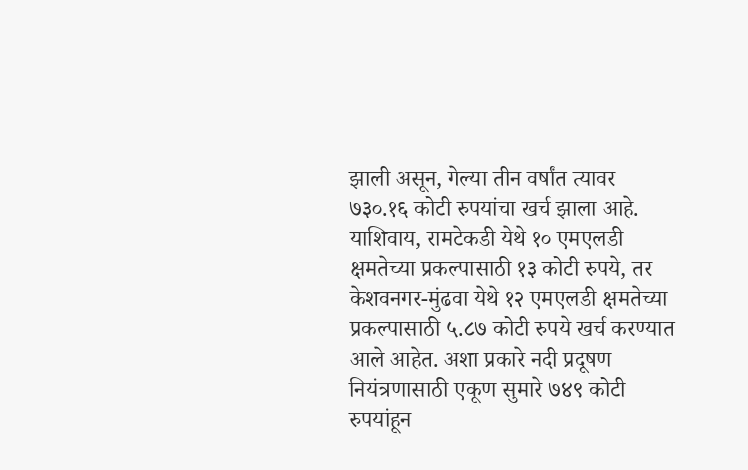झाली असून, गेल्या तीन वर्षांत त्यावर ७३०.१६ कोटी रुपयांचा खर्च झाला आहे.
याशिवाय, रामटेकडी येथे १० एमएलडी क्षमतेच्या प्रकल्पासाठी १३ कोटी रुपये, तर केशवनगर-मुंढवा येथे १२ एमएलडी क्षमतेच्या प्रकल्पासाठी ५.८७ कोटी रुपये खर्च करण्यात आले आहेत. अशा प्रकारे नदी प्रदूषण नियंत्रणासाठी एकूण सुमारे ७४९ कोटी रुपयांहून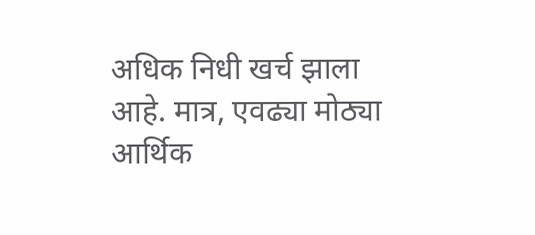अधिक निधी खर्च झाला आहे. मात्र, एवढ्या मोठ्या आर्थिक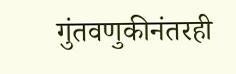गुंतवणुकीनंतरही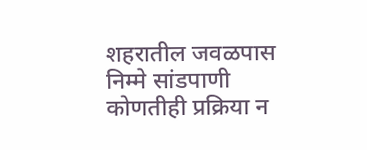शहरातील जवळपास निम्मे सांडपाणी कोणतीही प्रक्रिया न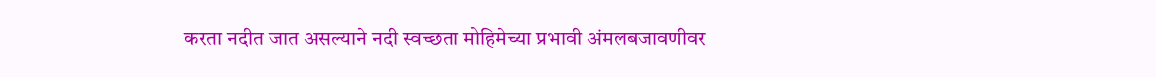करता नदीत जात असल्याने नदी स्वच्छता मोहिमेच्या प्रभावी अंमलबजावणीवर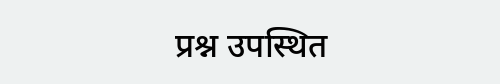प्रश्न उपस्थित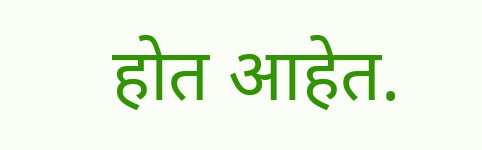होत आहेत.